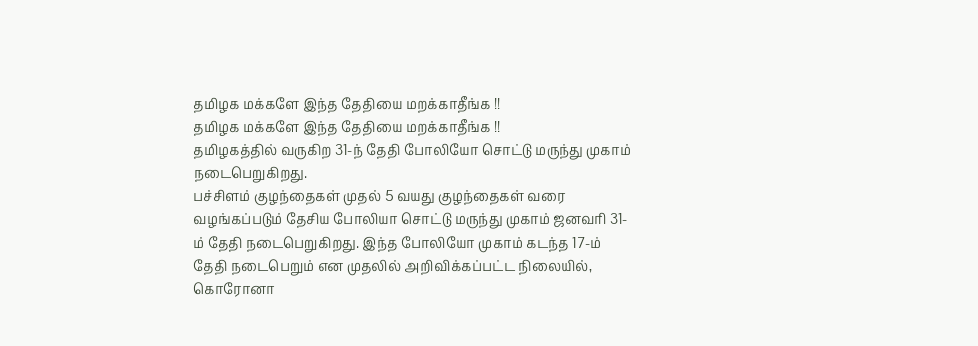தமிழக மக்களே இந்த தேதியை மறக்காதீங்க !!
தமிழக மக்களே இந்த தேதியை மறக்காதீங்க !!
தமிழகத்தில் வருகிற 31-ந் தேதி போலியோ சொட்டு மருந்து முகாம் நடைபெறுகிறது.
பச்சிளம் குழந்தைகள் முதல் 5 வயது குழந்தைகள் வரை வழங்கப்படும் தேசிய போலியா சொட்டு மருந்து முகாம் ஜனவரி 31-ம் தேதி நடைபெறுகிறது. இந்த போலியோ முகாம் கடந்த 17-ம் தேதி நடைபெறும் என முதலில் அறிவிக்கப்பட்ட நிலையில், கொரோனா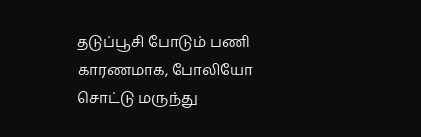தடுப்பூசி போடும் பணி காரணமாக, போலியோ சொட்டு மருந்து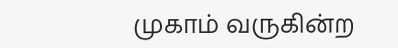முகாம் வருகின்ற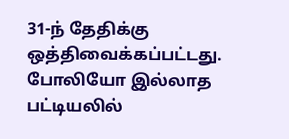31-ந் தேதிக்கு ஒத்திவைக்கப்பட்டது.
போலியோ இல்லாத பட்டியலில்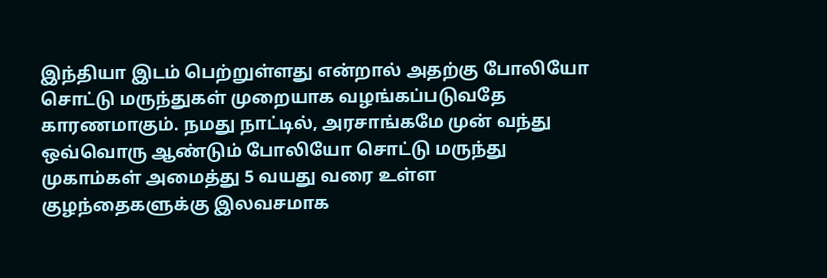இந்தியா இடம் பெற்றுள்ளது என்றால் அதற்கு போலியோ சொட்டு மருந்துகள் முறையாக வழங்கப்படுவதே காரணமாகும். நமது நாட்டில், அரசாங்கமே முன் வந்து ஒவ்வொரு ஆண்டும் போலியோ சொட்டு மருந்து முகாம்கள் அமைத்து 5 வயது வரை உள்ள குழந்தைகளுக்கு இலவசமாக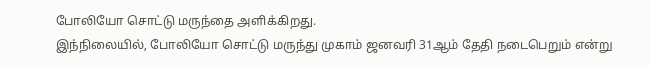போலியோ சொட்டு மருந்தை அளிக்கிறது.
இந்நிலையில், போலியோ சொட்டு மருந்து முகாம் ஜனவரி 31ஆம் தேதி நடைபெறும் என்று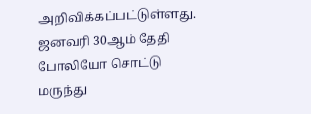அறிவிக்கப்பட்டுள்ளது. ஜனவரி 30ஆம் தேதி போலியோ சொட்டு மருந்து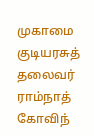முகாமை குடியரசுத் தலைவர் ராம்நாத் கோவிந்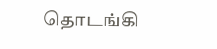தொடங்கி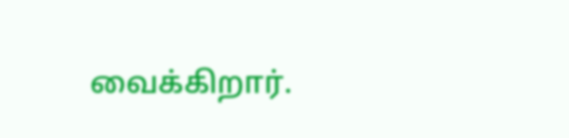வைக்கிறார்.